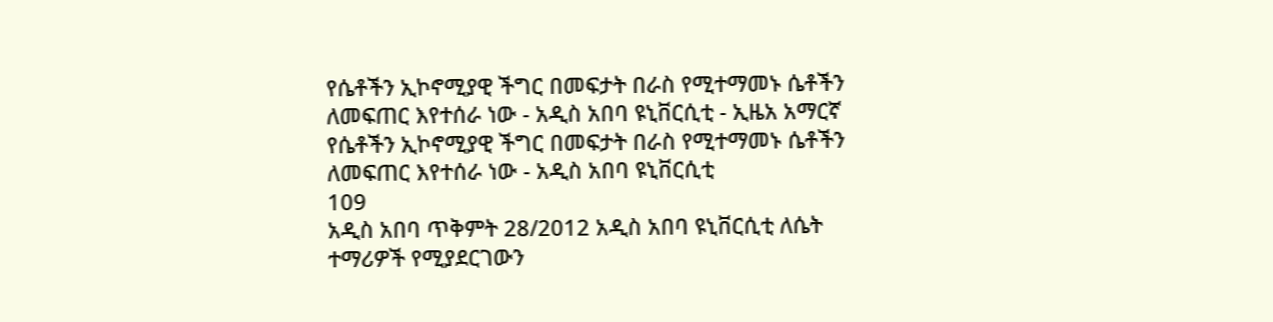የሴቶችን ኢኮኖሚያዊ ችግር በመፍታት በራስ የሚተማመኑ ሴቶችን ለመፍጠር እየተሰራ ነው - አዲስ አበባ ዩኒቨርሲቲ - ኢዜአ አማርኛ
የሴቶችን ኢኮኖሚያዊ ችግር በመፍታት በራስ የሚተማመኑ ሴቶችን ለመፍጠር እየተሰራ ነው - አዲስ አበባ ዩኒቨርሲቲ
109
አዲስ አበባ ጥቅምት 28/2012 አዲስ አበባ ዩኒቨርሲቲ ለሴት ተማሪዎች የሚያደርገውን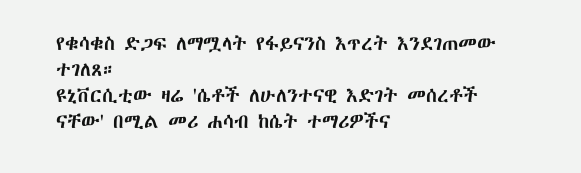የቁሳቁስ ድጋፍ ለማሟላት የፋይናንስ እጥረት እንደገጠመው ተገለጸ።
ዩኒቨርሲቲው ዛሬ 'ሴቶች ለሁለንተናዊ እድገት መሰረቶች ናቸው' በሚል መሪ ሐሳብ ከሴት ተማሪዎችና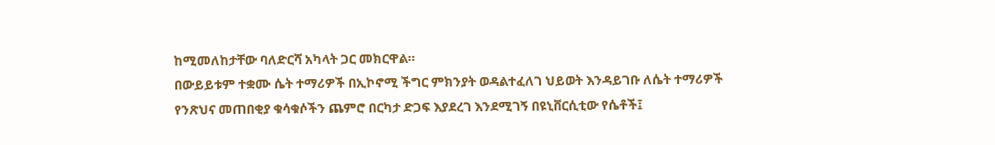ከሚመለከታቸው ባለድርሻ አካላት ጋር መክርዋል።
በውይይቱም ተቋሙ ሴት ተማሪዎች በኢኮኖሚ ችግር ምክንያት ወዳልተፈለገ ህይወት እንዳይገቡ ለሴት ተማሪዎች የንጽህና መጠበቂያ ቁሳቁሶችን ጨምሮ በርካታ ድጋፍ እያደረገ እንደሚገኝ በዩኒቨርሲቲው የሴቶች፤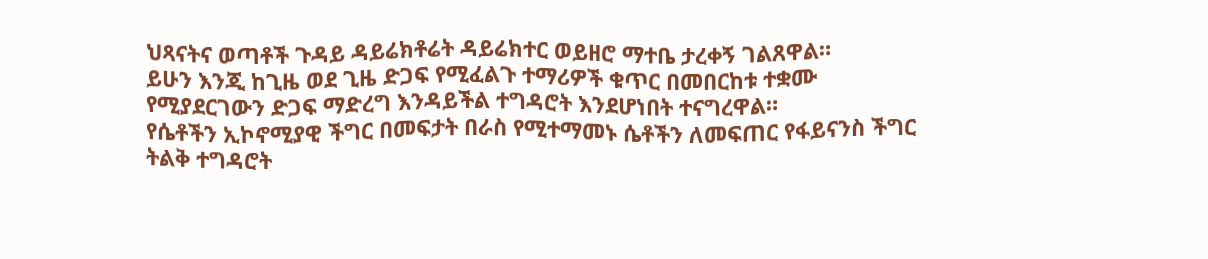ህጻናትና ወጣቶች ጉዳይ ዳይሬክቶሬት ዳይሬክተር ወይዘሮ ማተቤ ታረቀኝ ገልጸዋል።
ይሁን እንጂ ከጊዜ ወደ ጊዜ ድጋፍ የሚፈልጉ ተማሪዎች ቁጥር በመበርከቱ ተቋሙ የሚያደርገውን ድጋፍ ማድረግ እንዳይችል ተግዳሮት እንደሆነበት ተናግረዋል።
የሴቶችን ኢኮኖሚያዊ ችግር በመፍታት በራስ የሚተማመኑ ሴቶችን ለመፍጠር የፋይናንስ ችግር ትልቅ ተግዳሮት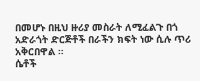በመሆኑ በዚህ ዙሪያ መስራት ለሚፈልጉ በጎ አድራጎት ድርጅቶች በራችን ክፍት ነው ሲሉ ጥሪ አቅርበዋል ።
ሴቶች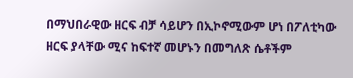በማህበራዊው ዘርፍ ብቻ ሳይሆን በኢኮኖሚውም ሆነ በፖለቲካው ዘርፍ ያላቸው ሚና ከፍተኛ መሆኑን በመግለጽ ሴቶችም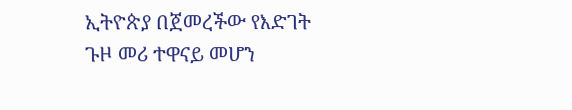ኢትዮጵያ በጀመረችው የእድገት ጉዞ መሪ ተዋናይ መሆን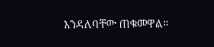እንዳለባቸው ጠቁመዋል።